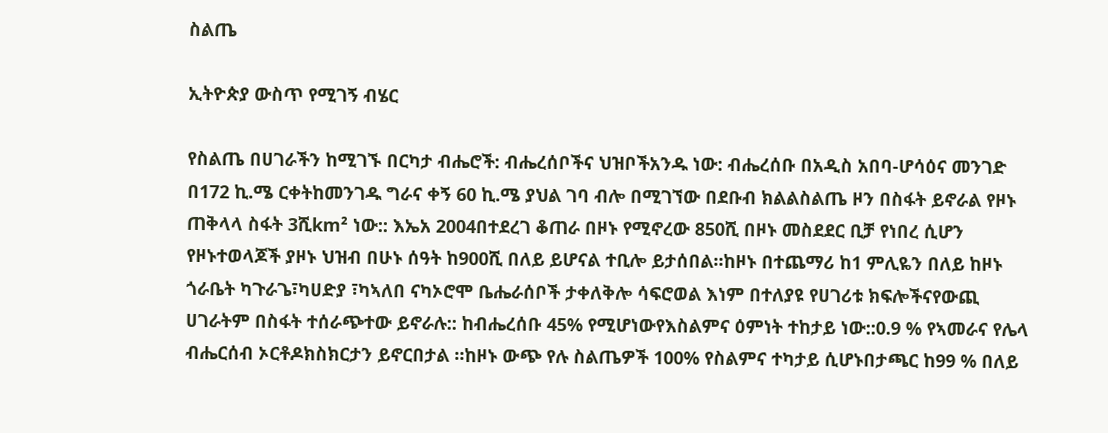ስልጤ

ኢትዮጵያ ውስጥ የሚገኝ ብሄር

የስልጤ በሀገራችን ከሚገኙ በርካታ ብሔሮች: ብሔረሰቦችና ህዝቦችአንዱ ነው: ብሔረሰቡ በአዲስ አበባ-ሆሳዕና መንገድ በ172 ኪ.ሜ ርቀትከመንገዱ ግራና ቀኝ 60 ኪ.ሜ ያህል ገባ ብሎ በሚገኘው በደቡብ ክልልስልጤ ዞን በስፋት ይኖራል የዞኑ ጠቅላላ ስፋት 3ሺkm² ነው:: እኤአ 2004በተደረገ ቆጠራ በዞኑ የሚኖረው 850ሺ በዞኑ መስደደር ቢቻ የነበረ ሲሆን የዞኑተወላጆች ያዞኑ ህዝብ በሁኑ ሰዓት ከ900ሺ በለይ ይሆናል ተቢሎ ይታሰበል።ከዞኑ በተጨማሪ ከ1 ምሊዬን በለይ ከዞኑ ጎራቤት ካጉራጌ፣ካሀድያ ፣ካኣለበ ናካኦሮሞ ቤሔራሰቦች ታቀለቅሎ ሳፍሮወል እነም በተለያዩ የሀገሪቱ ክፍሎችናየውጪ ሀገራትም በስፋት ተሰራጭተው ይኖራሉ:: ከብሔረሰቡ 45% የሚሆነውየእስልምና ዕምነት ተከታይ ነው::0.9 % የኣመራና የሌላ ብሔርሰብ ኦርቶዶክስክርታን ይኖርበታል ።ከዞኑ ውጭ የሉ ስልጤዎች 100% የስልምና ተካታይ ሲሆኑበታጫር ከ99 % በለይ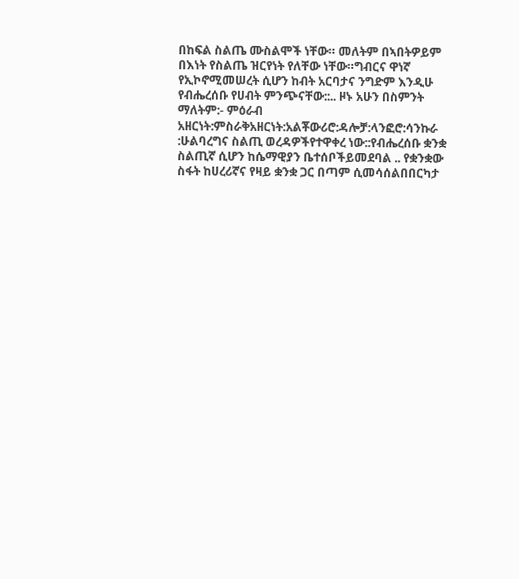በከፍል ስልጤ ሙስልሞች ነቸው። መለትም በኣበትዎይም በእነት የስልጤ ዝርየነት የለቸው ነቸው።ግብርና ዋነኛ የኢኮኖሚመሠረት ሲሆን ከብት አርባታና ንግድም እንዲሁ የብሔረሰቡ የሀብት ምንጭናቸው::.. ዞኑ አሁን በስምንት ማለትም:- ምዕራብ አዘርነት:ምስራቅአዘርነት:አልቾውሪሮ:ዳሎቻ:ላንፎሮ:ሳንኩራ :ሁልባረግና ስልጢ ወረዳዎችየተዋቀረ ነው::የብሔረሰቡ ቋንቋ ስልጢኛ ሲሆን ከሴማዊያን ቤተሰቦችይመደባል .. የቋንቋው ስፋት ከሀረሪኛና የዛይ ቋንቋ ጋር በጣም ሲመሳሰልበበርካታ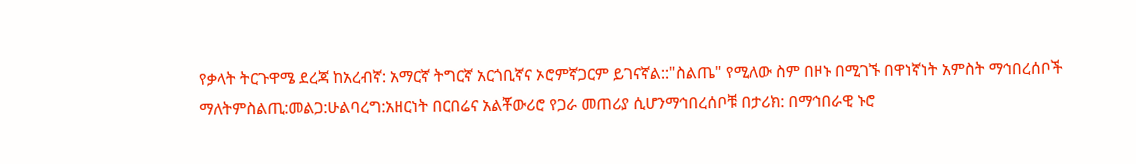የቃላት ትርጉዋሜ ደረጃ ከአረብኛ: አማርኛ ትግርኛ አርጎቢኛና ኦሮምኛጋርም ይገናኛል::"ስልጤ" የሚለው ስም በዞኑ በሚገኙ በዋነኛነት አምስት ማኅበረሰቦች ማለትምስልጢ:መልጋ:ሁልባረግ:አዘርነት በርበሬና አልቾውሪሮ የጋራ መጠሪያ ሲሆንማኅበረሰቦቹ በታሪክ: በማኅበራዊ ኑሮ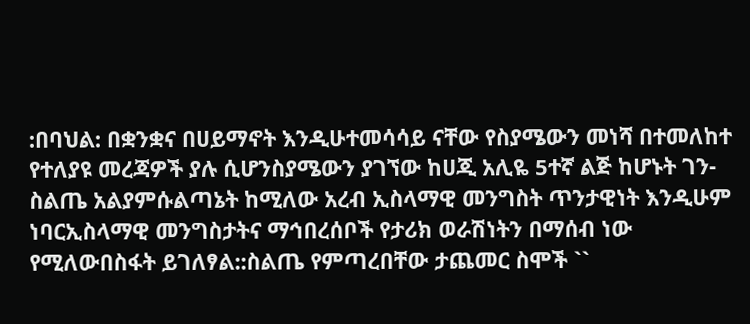:በባህል: በቋንቋና በሀይማኖት እንዲሁተመሳሳይ ናቸው የስያሜውን መነሻ በተመለከተ የተለያዩ መረጃዎች ያሉ ሲሆንስያሜውን ያገኘው ከሀጂ አሊዬ 5ተኛ ልጅ ከሆኑት ገን-ስልጤ አልያምሱልጣኔት ከሚለው አረብ ኢስላማዊ መንግስት ጥንታዊነት እንዲሁም ነባርኢስላማዊ መንግስታትና ማኅበረሰቦች የታሪክ ወራሽነትን በማሰብ ነው የሚለውበስፋት ይገለፃል::ስልጤ የምጣረበቸው ታጨመር ስሞች ``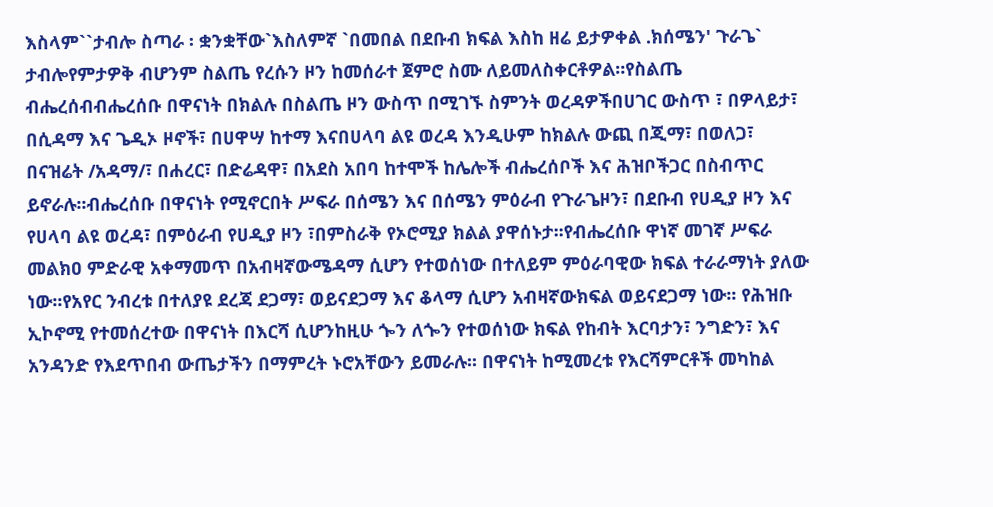እስላም``ታብሎ ስጣራ ፡ ቋንቋቸው`እስለምኛ `በመበል በደቡብ ክፍል እስከ ዘሬ ይታዎቀል .ክሰሜን' ጉራጌ` ታብሎየምታዎቅ ብሆንም ስልጤ የረሱን ዞን ከመሰራተ ጀምሮ ስሙ ለይመለስቀርቶዎል።የስልጤ ብሔረሰብብሔረሰቡ በዋናነት በክልሉ በስልጤ ዞን ውስጥ በሚገኙ ስምንት ወረዳዎችበሀገር ውስጥ ፣ በዎላይታ፣ በሲዳማ እና ጌዲኦ ዞኖች፣ በሀዋሣ ከተማ እናበሀላባ ልዩ ወረዳ እንዲሁም ከክልሉ ውጪ በጂማ፣ በወለጋ፣ በናዝሬት /አዳማ/፣ በሐረር፣ በድሬዳዋ፣ በአደስ አበባ ከተሞች ከሌሎች ብሔረሰቦች እና ሕዝቦችጋር በስብጥር ይኖራሉ፡፡ብሔረሰቡ በዋናነት የሚኖርበት ሥፍራ በሰሜን እና በሰሜን ምዕራብ የጉራጌዞን፣ በደቡብ የሀዲያ ዞን እና የሀላባ ልዩ ወረዳ፣ በምዕራብ የሀዲያ ዞን ፣በምስራቅ የኦሮሚያ ክልል ያዋሰኑታ፡፡የብሔረሰቡ ዋነኛ መገኛ ሥፍራ መልክዐ ምድራዊ አቀማመጥ በአብዛኛውሜዳማ ሲሆን የተወሰነው በተለይም ምዕራባዊው ክፍል ተራራማነት ያለው ነው፡፡የአየር ንብረቱ በተለያዩ ደረጃ ደጋማ፣ ወይናደጋማ እና ቆላማ ሲሆን አብዛኛውክፍል ወይናደጋማ ነው፡፡ የሕዝቡ ኢኮኖሚ የተመሰረተው በዋናነት በእርሻ ሲሆንከዚሁ ጐን ለጐን የተወሰነው ክፍል የከብት እርባታን፣ ንግድን፣ እና አንዳንድ የእደጥበብ ውጤታችን በማምረት ኑሮአቸውን ይመራሉ፡፡ በዋናነት ከሚመረቱ የእርሻምርቶች መካከል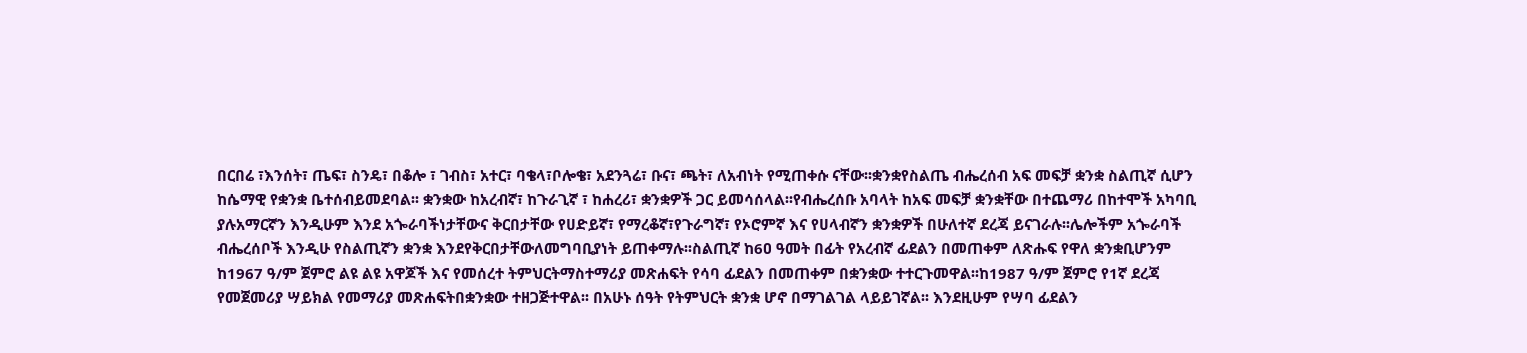በርበሬ ፣እንሰት፣ ጤፍ፣ ስንዴ፣ በቆሎ ፣ ገብስ፣ አተር፣ ባቄላ፣ቦሎቄ፣ አደንጓሬ፣ ቡና፣ ጫት፣ ለአብነት የሚጠቀሱ ናቸው፡፡ቋንቋየስልጤ ብሔረሰብ አፍ መፍቻ ቋንቋ ስልጢኛ ሲሆን ከሴማዊ የቋንቋ ቤተሰብይመደባል፡፡ ቋንቋው ከአረብኛ፣ ከጉራጊኛ ፣ ከሐረሪ፣ ቋንቋዎች ጋር ይመሳሰላል፡፡የብሔረሰቡ አባላት ከአፍ መፍቻ ቋንቋቸው በተጨማሪ በከተሞች አካባቢ ያሉአማርኛን እንዲሁም እንደ አጐራባችነታቸውና ቅርበታቸው የሀድይኛ፣ የማረቆኛ፣የጉራግኛ፣ የኦሮምኛ እና የሀላብኛን ቋንቋዎች በሁለተኛ ደረጃ ይናገራሉ፡፡ሌሎችም አጐራባች ብሔረሰቦች እንዲሁ የስልጢኛን ቋንቋ እንደየቅርበታቸውለመግባቢያነት ይጠቀማሉ፡፡ስልጢኛ ከ6ዐ ዓመት በፊት የአረብኛ ፊደልን በመጠቀም ለጽሑፍ የዋለ ቋንቋቢሆንም ከ1967 ዓ/ም ጀምሮ ልዩ ልዩ አዋጆች እና የመሰረተ ትምህርትማስተማሪያ መጽሐፍት የሳባ ፊደልን በመጠቀም በቋንቋው ተተርጉመዋል፡፡ከ1987 ዓ/ም ጀምሮ የ1ኛ ደረጃ የመጀመሪያ ሣይክል የመማሪያ መጽሐፍትበቋንቋው ተዘጋጅተዋል፡፡ በአሁኑ ሰዓት የትምህርት ቋንቋ ሆኖ በማገልገል ላይይገኛል፡፡ እንደዚሁም የሣባ ፊደልን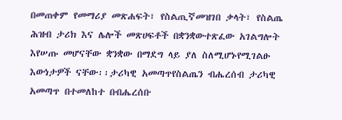በመጠቀም የመማሪያ መጽሐፍት፣ የስልጢኛመዝገበ ቃላት፣ የስልጤ ሕዝብ ታሪክ እና ሌሎች መጽሀፍቶች በቋንቋውተጽፈው አገልግሎት እየሠጡ መሆናቸው ቋንቋው በማደግ ላይ ያለ ስለሚሆኑየሚገልፁ እውነታዎች ናቸው፡፡ታሪካዊ አመጣጥየስልጤን ብሔረሰብ ታሪካዊ አመጣጥ በተመለከተ በብሔረሰቡ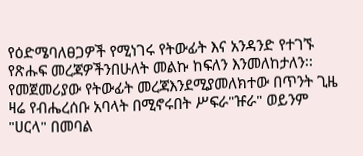የዕድሜባለፀጋዎች የሚነገሩ የትውፊት እና አንዳንድ የተገኙ የጽሑፍ መረጃዎችንበሁለት መልኩ ከፍለን እንመለከታለን፡፡ የመጀመሪያው የትውፊት መረጃእንደሚያመለክተው በጥንት ጊዜ ዛሬ የብሔረሰቡ አባላት በሚኖሩበት ሥፍራ"ዡራ" ወይንም "ሀርላ" በመባል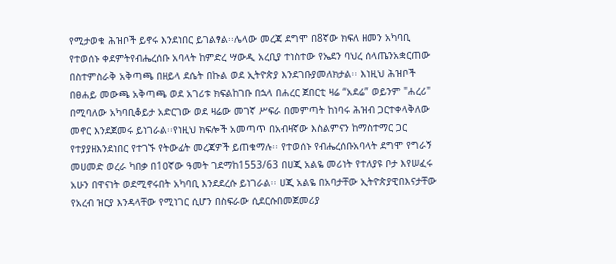የሚታወቁ ሕዝቦች ይኖሩ እንደነበር ይገልፃል፡፡ሌላው መረጃ ደግሞ በ8ኛው ክፍለ ዘመን አካባቢ የተወሰኑ ቀደምትየብሔረሰቡ አባላት ከምድረ ሣውዲ አረቢያ ተነስተው የኤደን ባህረ ሰላጤንአቋርጠው በስተምስራቅ አቅጣጫ በዘይላ ደሴት በኩል ወደ ኢትዮጵያ እንደገቡያመለክታል፡፡ እነዚህ ሕዝቦች በፀሐይ መውጫ አቅጣጫ ወደ አገሪቱ ክፍልከገቡ በኋላ በሐረር ጀበርቲ ዛሬ “አደሬ” ወይንም "ሐረሪ" በሚባለው አካባቢቆይታ አድርገው ወደ ዛሬው መገኛ ሥፍራ በመምጣት ከነባሩ ሕዝብ ጋርተቀላቅለው መኖር እንደጀመሩ ይነገራል፡፡የነዚህ ክፍሎች አመጣጥ በአብዛኛው እስልምናን ከማስተማር ጋር የተያያዘእንደነበር የተገኙ የትውፊት መረጃዎች ይጠቁማሉ፡፡ የተወሰኑ የብሔረሰቡአባላት ደግሞ የግራኝ መሀመድ ወረራ ካበቃ በ1ዐኛው ዓመት ገደማከ1553/63 በሀጂ አልዬ መሪነት የተለያዩ ቦታ እየሠፈሩ አሁን በዋናነት ወደሚኖሩበት አካባቢ እንደደረሱ ይነገራል፡፡ ሀጂ አልዬ በአባታቸው ኢትዮጵያዊበእናታቸው የአረብ ዝርያ እንዳላቸው የሚነገር ሲሆን በስፍራው ሲደርሱበመጀመሪያ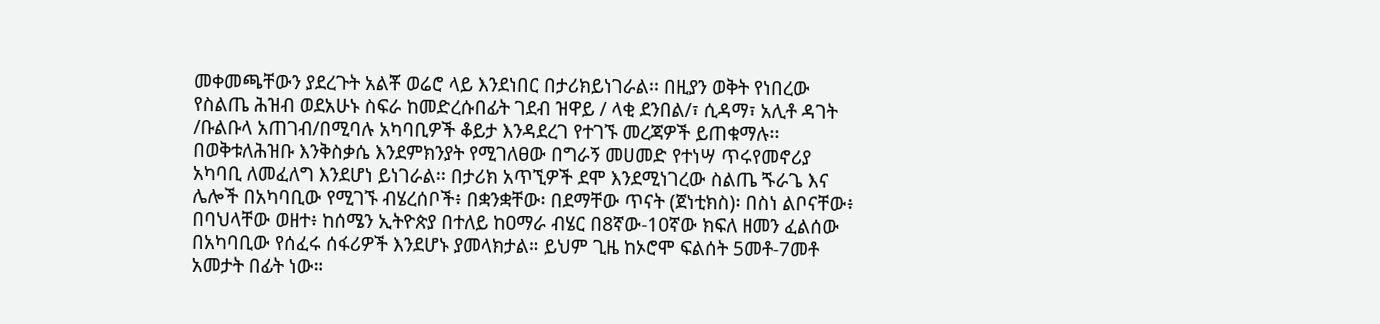መቀመጫቸውን ያደረጉት አልቾ ወሬሮ ላይ እንደነበር በታሪክይነገራል፡፡ በዚያን ወቅት የነበረው የስልጤ ሕዝብ ወደአሁኑ ስፍራ ከመድረሱበፊት ገደብ ዝዋይ / ላቂ ደንበል/፣ ሲዳማ፣ አሊቶ ዳገት /ቡልቡላ አጠገብ/በሚባሉ አካባቢዎች ቆይታ እንዳደረገ የተገኙ መረጃዎች ይጠቁማሉ፡፡ በወቅቱለሕዝቡ እንቅስቃሴ እንደምክንያት የሚገለፀው በግራኝ መሀመድ የተነሣ ጥሩየመኖሪያ አካባቢ ለመፈለግ እንደሆነ ይነገራል፡፡ በታሪክ አጥኚዎች ደሞ እንደሚነገረው ስልጤ ጙራጌ እና ሌሎች በአካባቢው የሚገኙ ብሄረሰቦች፥ በቋንቋቸው፡ በደማቸው ጥናት (ጀነቲክስ)፡ በስነ ልቦናቸው፥ በባህላቸው ወዘተ፥ ከሰሜን ኢትዮጵያ በተለይ ከዐማራ ብሄር በ8ኛው-10ኛው ክፍለ ዘመን ፈልሰው በአካባቢው የሰፈሩ ሰፋሪዎች እንደሆኑ ያመላክታል። ይህም ጊዜ ከኦሮሞ ፍልሰት 5መቶ-7መቶ አመታት በፊት ነው።